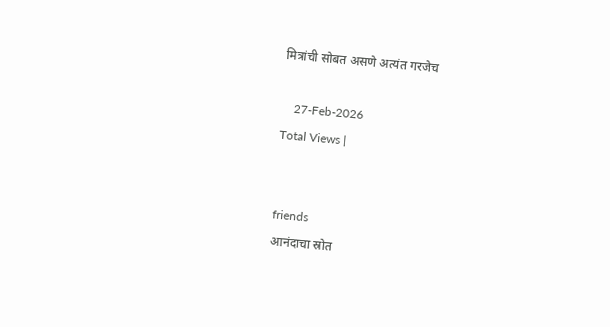मित्रांची सोबत असणे अत्यंत गरजेच

    27-Feb-2026
Total Views |


friends
आनंदाचा स्रोत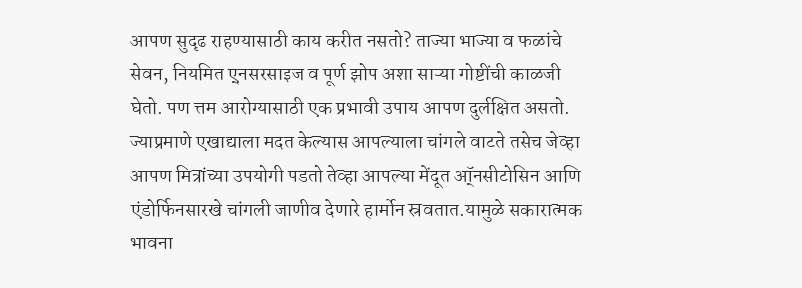आपण सुदृढ राहण्यासाठी काय करीत नसतो? ताज्या भाज्या व फळांचे सेवन, नियमित ए्नसरसाइज व पूर्ण झोप अशा साऱ्या गोष्टींची काळजी घेतो. पण त्तम आरोग्यासाठी एक प्रभावी उपाय आपण दुर्लक्षित असतो. ज्याप्रमाणे एखाद्याला मदत केल्यास आपल्याला चांगले वाटते तसेच जेव्हा आपण मित्रांच्या उपयोगी पडतो तेव्हा आपल्या मेंदूत ऑ्नसीटोसिन आणि एंडोर्फिनसारखे चांगली जाणीव देणारे हार्मोन स्रवतात.यामुळे सकारात्मक भावना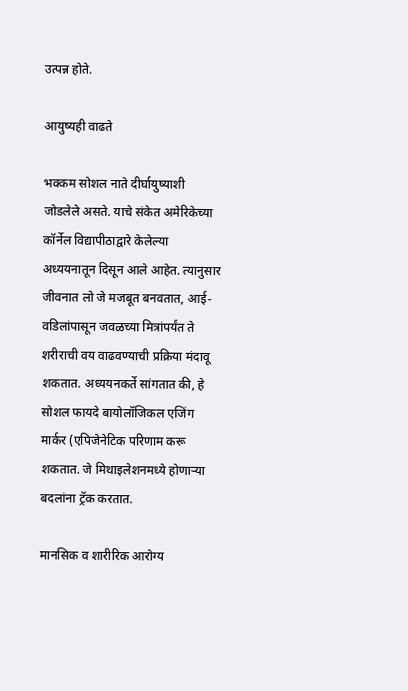उत्पन्न होते.

आयुष्यही वाढते

भक्कम सोशल नाते दीर्घायुष्याशी जोडलेले असते. याचे संकेत अमेरिकेच्या कॉर्नेल विद्यापीठाद्वारे केलेल्या अध्ययनातून दिसून आले आहेत. त्यानुसार जीवनात लो जे मजबूत बनवतात, आई-वडिलांपासून जवळच्या मित्रांपर्यंत ते शरीराची वय वाढवण्याची प्रक्रिया मंदावू शकतात. अध्ययनकर्ते सांगतात की, हे सोशल फायदे बायोलॉजिकल एजिंग मार्कर (एपिजेनेटिक परिणाम करू शकतात. जे मिथाइलेशनमध्ये होणाऱ्या बदलांना ट्रॅक करतात.

मानसिक व शारीरिक आरोग्य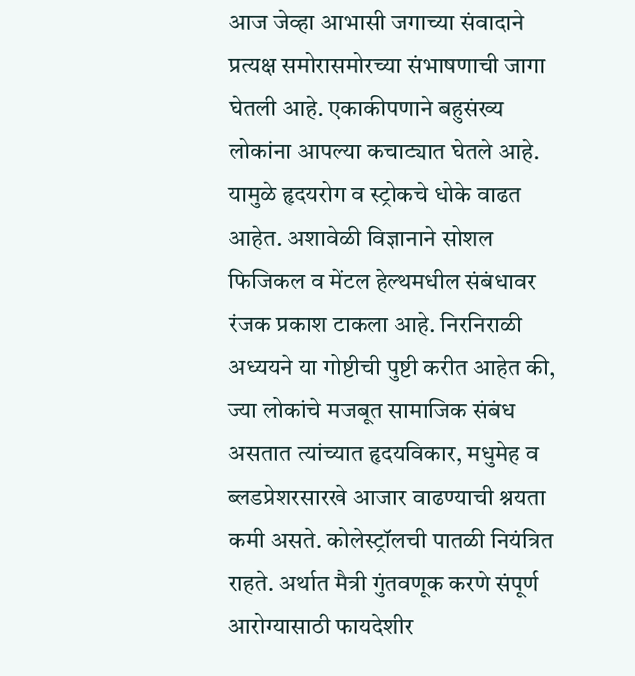आज जेव्हा आभासी जगाच्या संवादाने प्रत्यक्ष समोरासमोरच्या संभाषणाची जागा घेतली आहे. एकाकीपणाने बहुसंख्य लोकांना आपल्या कचाट्यात घेतले आहे. यामुळे हृदयरोग व स्ट्रोकचे धोके वाढत आहेत. अशावेळी विज्ञानाने सोशल फिजिकल व मेंटल हेल्थमधील संबंधावर रंजक प्रकाश टाकला आहे. निरनिराळी अध्ययने या गोष्टीची पुष्टी करीत आहेत की, ज्या लोकांचे मजबूत सामाजिक संबंध असतात त्यांच्यात हृदयविकार, मधुमेह व ब्लडप्रेशरसारखे आजार वाढण्याची श्नयता कमी असते. कोलेस्ट्रॉलची पातळी नियंत्रित राहते. अर्थात मैत्री गुंतवणूक करणे संपूर्ण आरोग्यासाठी फायदेशीर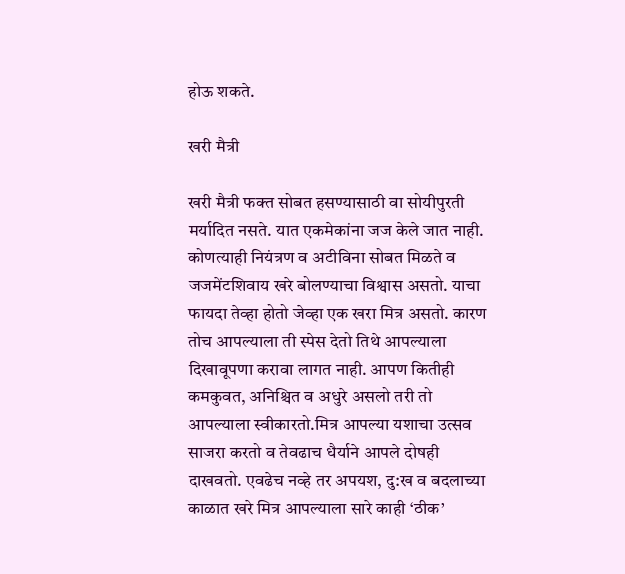होऊ शकते.

खरी मैत्री

खरी मैत्री फक्त सोबत हसण्यासाठी वा सोयीपुरती मर्यादित नसते. यात एकमेकांना जज केले जात नाही. कोणत्याही नियंत्रण व अटीविना सोबत मिळते व जजमेंटशिवाय खरे बोलण्याचा विश्वास असतो. याचा फायदा तेव्हा होतो जेव्हा एक खरा मित्र असतो. कारण तोच आपल्याला ती स्पेस देतो तिथे आपल्याला दिखावूपणा करावा लागत नाही. आपण कितीही कमकुवत, अनिश्चित व अधुरे असलो तरी तो आपल्याला स्वीकारतो.मित्र आपल्या यशाचा उत्सव साजरा करतो व तेवढाच धैर्याने आपले दोषही दाखवतो. एवढेच नव्हे तर अपयश, दु:ख व बदलाच्या काळात खरे मित्र आपल्याला सारे काही ‘ठीक’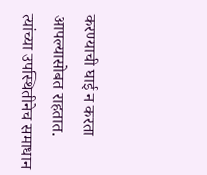करण्याची घाई न करता आपल्यासोबत राहतात. त्यांच्या उपस्थितीनेच समाधान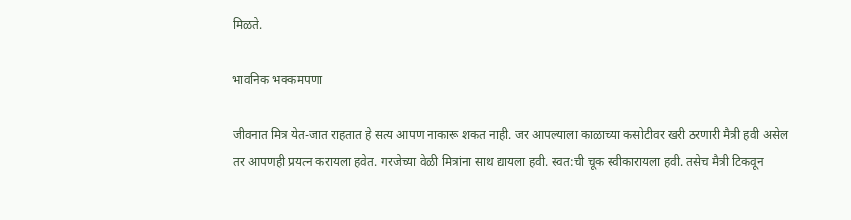मिळते.

भावनिक भक्कमपणा

जीवनात मित्र येत-जात राहतात हे सत्य आपण नाकारू शकत नाही. जर आपल्याला काळाच्या कसोटीवर खरी ठरणारी मैत्री हवी असेल तर आपणही प्रयत्न करायला हवेत. गरजेच्या वेळी मित्रांना साथ द्यायला हवी. स्वत:ची चूक स्वीकारायला हवी. तसेच मैत्री टिकवून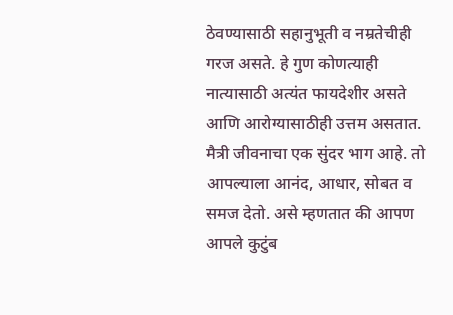ठेवण्यासाठी सहानुभूती व नम्रतेचीही गरज असते. हे गुण कोणत्याही नात्यासाठी अत्यंत फायदेशीर असते आणि आरोग्यासाठीही उत्तम असतात. मैत्री जीवनाचा एक सुंदर भाग आहे. तो आपल्याला आनंद, आधार, सोबत व समज देतो. असे म्हणतात की आपण आपले कुटुंब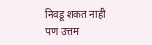निवडू शकत नाही पण उत्तम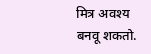मित्र अवश्य बनवू शकतो.